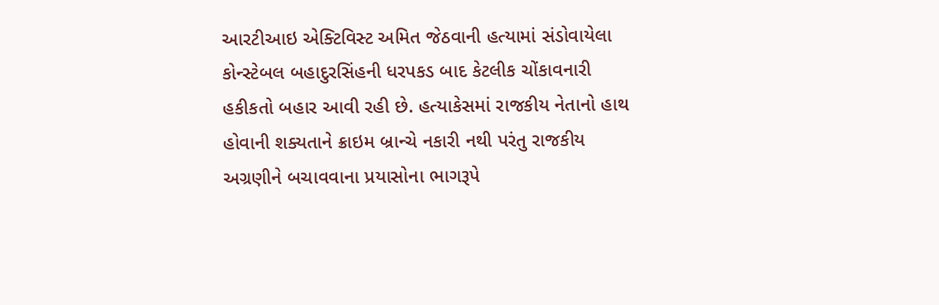આરટીઆઇ એક્ટિવિસ્ટ અમિત જેઠવાની હત્યામાં સંડોવાયેલા કોન્સ્ટેબલ બહાદુરસિંહની ધરપકડ બાદ કેટલીક ચોંકાવનારી હકીકતો બહાર આવી રહી છે. હત્યાકેસમાં રાજકીય નેતાનો હાથ હોવાની શક્યતાને ક્રાઇમ બ્રાન્ચે નકારી નથી પરંતુ રાજકીય અગ્રણીને બચાવવાના પ્રયાસોના ભાગરૂપે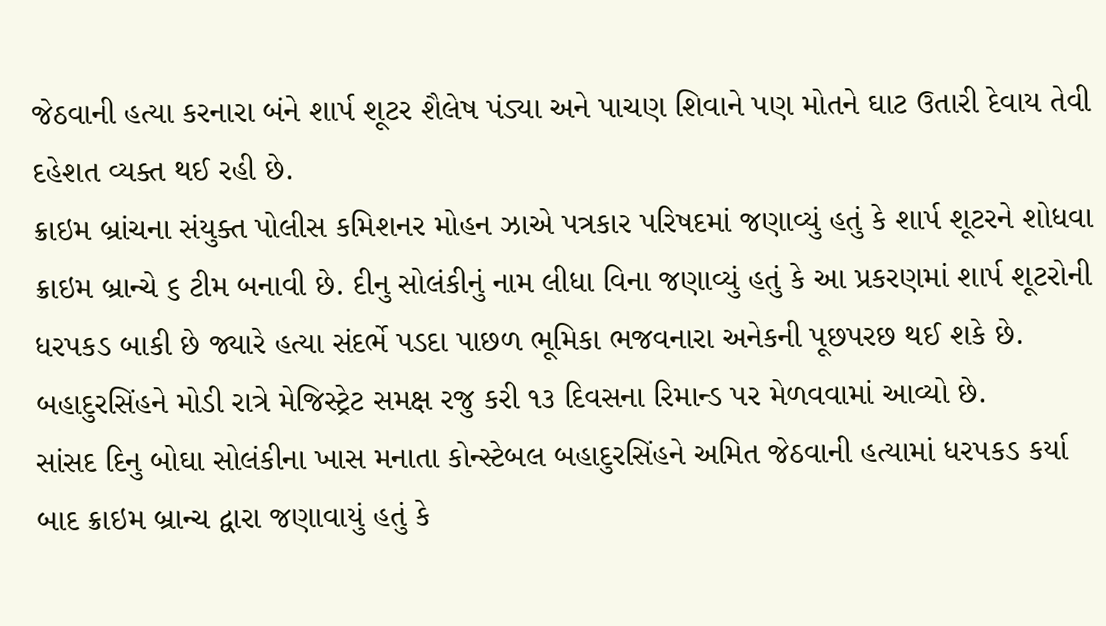જેઠવાની હત્યા કરનારા બંને શાર્પ શૂટર શૈલેષ પંડ્યા અને પાચણ શિવાને પણ મોતને ઘાટ ઉતારી દેવાય તેવી દહેશત વ્યક્ત થઈ રહી છે.
ક્રાઇમ બ્રાંચના સંયુક્ત પોલીસ કમિશનર મોહન ઝાએ પત્રકાર પરિષદમાં જણાવ્યું હતું કે શાર્પ શૂટરને શોધવા ક્રાઇમ બ્રાન્ચે ૬ ટીમ બનાવી છે. દીનુ સોલંકીનું નામ લીધા વિના જણાવ્યું હતું કે આ પ્રકરણમાં શાર્પ શૂટરોની ધરપકડ બાકી છે જ્યારે હત્યા સંદર્ભે પડદા પાછળ ભૂમિકા ભજવનારા અનેકની પૂછપરછ થઈ શકે છે. બહાદુરસિંહને મોડી રાત્રે મેજિસ્ટ્રેટ સમક્ષ રજુ કરી ૧૩ દિવસના રિમાન્ડ પર મેળવવામાં આવ્યો છે.
સાંસદ દિનુ બોઘા સોલંકીના ખાસ મનાતા કોન્સ્ટેબલ બહાદુરસિંહને અમિત જેઠવાની હત્યામાં ધરપકડ કર્યા બાદ ક્રાઇમ બ્રાન્ચ દ્વારા જણાવાયું હતું કે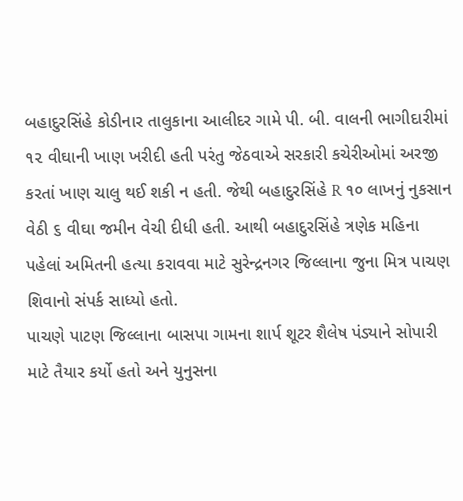બહાદુરસિંહે કોડીનાર તાલુકાના આલીદર ગામે પી. બી. વાલની ભાગીદારીમાં ૧૨ વીઘાની ખાણ ખરીદી હતી પરંતુ જેઠવાએ સરકારી કચેરીઓમાં અરજી કરતાં ખાણ ચાલુ થઈ શકી ન હતી. જેથી બહાદુરસિંહે R ૧૦ લાખનું નુકસાન વેઠી ૬ વીઘા જમીન વેચી દીધી હતી. આથી બહાદુરસિંહે ત્રણેક મહિના પહેલાં અમિતની હત્યા કરાવવા માટે સુરેન્દ્રનગર જિલ્લાના જુના મિત્ર પાચણ શિવાનો સંપર્ક સાધ્યો હતો.
પાચણે પાટણ જિલ્લાના બાસપા ગામના શાર્પ શૂટર શૈલેષ પંડ્યાને સોપારી માટે તૈયાર કર્યો હતો અને યુનુસના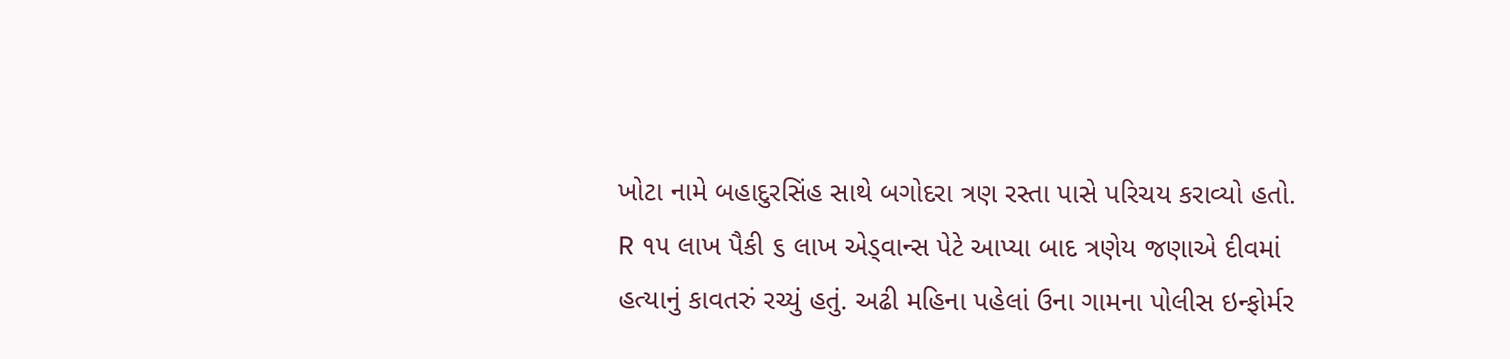ખોટા નામે બહાદુરસિંહ સાથે બગોદરા ત્રણ રસ્તા પાસે પરિચય કરાવ્યો હતો. R ૧૫ લાખ પૈકી ૬ લાખ એડ્વાન્સ પેટે આપ્યા બાદ ત્રણેય જણાએ દીવમાં હત્યાનું કાવતરું રચ્યું હતું. અઢી મહિના પહેલાં ઉના ગામના પોલીસ ઇન્ફોર્મર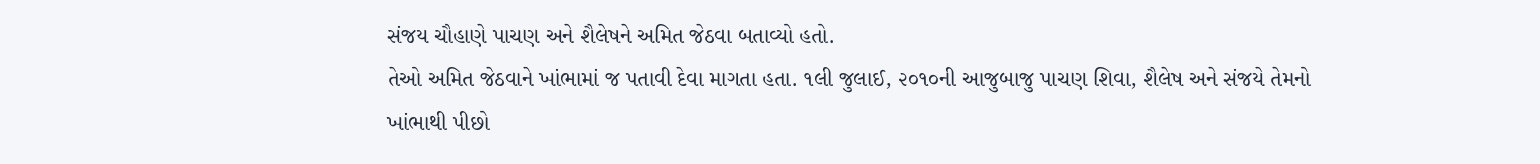સંજય ચૌહાણે પાચણ અને શૈલેષને અમિત જેઠવા બતાવ્યો હતો.
તેઓ અમિત જેઠવાને ખાંભામાં જ પતાવી દેવા માગતા હતા. ૧લી જુલાઈ, ૨૦૧૦ની આજુબાજુ પાચણ શિવા, શૈલેષ અને સંજયે તેમનો ખાંભાથી પીછો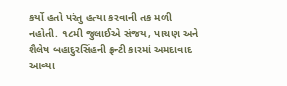કર્યો હતો પરંતુ હત્યા કરવાની તક મળી નહોતી. ૧૮મી જુલાઈએ સંજય, પાચણ અને શૈલેષ બહાદુરસિંહની ફ્રન્ટી કારમાં અમદાવાદ આવ્યા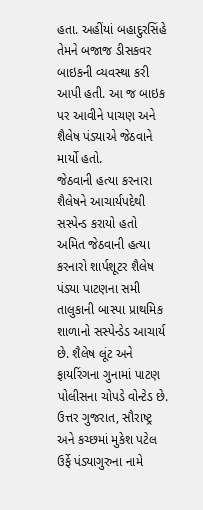હતા. અહીંયાં બહાદુરસિંહે તેમને બજાજ ડીસકવર બાઇકની વ્યવસ્થા કરી આપી હતી. આ જ બાઇક પર આવીને પાચણ અને શૈલેષ પંડ્યાએ જેઠવાને માર્યો હતો.
જેઠવાની હત્યા કરનારા શૈલેષને આચાર્યપદેથી સસ્પેન્ડ કરાયો હતો
અમિત જેઠવાની હત્યા કરનારો શાર્પશૂટર શૈલેષ પંડ્યા પાટણના સમી તાલુકાની બાસ્પા પ્રાથમિક શાળાનો સસ્પેન્ડેડ આચાર્ય છે. શૈલેષ લૂંટ અને ફાયરિંગના ગુનામાં પાટણ પોલીસના ચોપડે વોન્ટેડ છે. ઉત્તર ગુજરાત, સૌરાષ્ટ્ર અને કચ્છમાં મુકેશ પટેલ ઉર્ફે પંડ્યાગુરુના નામે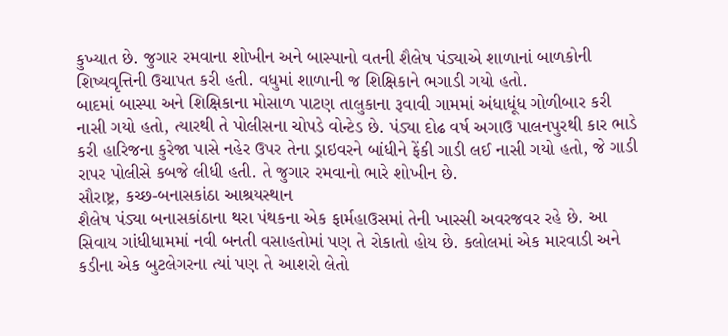કુખ્યાત છે. જુગાર રમવાના શોખીન અને બાસ્પાનો વતની શૈલેષ પંડ્યાએ શાળાનાં બાળકોની શિષ્યવૃત્તિની ઉચાપત કરી હતી. વધુમાં શાળાની જ શિક્ષિકાને ભગાડી ગયો હતો.
બાદમાં બાસ્પા અને શિક્ષિકાના મોસાળ પાટણ તાલુકાના રૂવાવી ગામમાં અંધાધૂંધ ગોળીબાર કરી નાસી ગયો હતો, ત્યારથી તે પોલીસના ચોપડે વોન્ટેડ છે. પંડ્યા દોઢ વર્ષ અગાઉ પાલનપુરથી કાર ભાડે કરી હારિજના કુરેજા પાસે નહેર ઉપર તેના ડ્રાઇવરને બાંધીને ફેંકી ગાડી લઈ નાસી ગયો હતો, જે ગાડી રાપર પોલીસે કબજે લીધી હતી. તે જુગાર રમવાનો ભારે શોખીન છે.
સૌરાષ્ટ્ર, કચ્છ-બનાસકાંઠા આશ્રયસ્થાન
શૈલેષ પંડ્યા બનાસકાંઠાના થરા પંથકના એક ફાર્મહાઉસમાં તેની ખાસ્સી અવરજવર રહે છે. આ સિવાય ગાંધીધામમાં નવી બનતી વસાહતોમાં પણ તે રોકાતો હોય છે. કલોલમાં એક મારવાડી અને કડીના એક બુટલેગરના ત્યાં પણ તે આશરો લેતો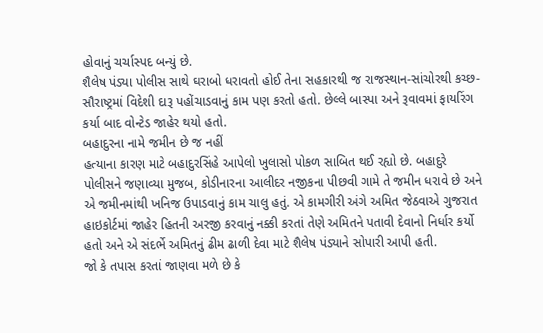હોવાનું ચર્ચાસ્પદ બન્યું છે.
શૈલેષ પંડ્યા પોલીસ સાથે ઘરાબો ધરાવતો હોઈ તેના સહકારથી જ રાજસ્થાન-સાંચોરથી કચ્છ-સૌરાષ્ટ્રમાં વિદેશી દારૂ પહોંચાડવાનું કામ પણ કરતો હતો. છેલ્લે બાસ્પા અને રૂવાવમાં ફાયરિંગ કર્યા બાદ વોન્ટેડ જાહેર થયો હતો.
બહાદુરના નામે જમીન છે જ નહીં
હત્યાના કારણ માટે બહાદુરસિંહે આપેલો ખુલાસો પોકળ સાબિત થઈ રહ્યો છે. બહાદુરે પોલીસને જણાવ્યા મુજબ, કોડીનારના આલીદર નજીકના પીછવી ગામે તે જમીન ધરાવે છે અને એ જમીનમાંથી ખનિજ ઉપાડવાનું કામ ચાલુ હતું. એ કામગીરી અંગે અમિત જેઠવાએ ગુજરાત હાઇકોર્ટમાં જાહેર હિતની અરજી કરવાનું નક્કી કરતાં તેણે અમિતને પતાવી દેવાનો નિર્ધાર કર્યો હતો અને એ સંદર્ભે અમિતનું ઢીમ ઢાળી દેવા માટે શૈલેષ પંડ્યાને સોપારી આપી હતી.
જો કે તપાસ કરતાં જાણવા મળે છે કે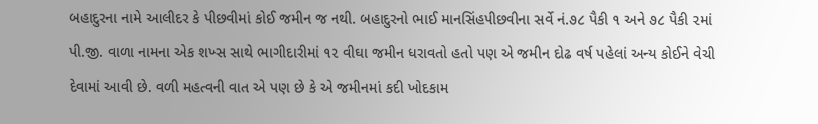બહાદુરના નામે આલીદર કે પીછવીમાં કોઈ જમીન જ નથી. બહાદુરનો ભાઈ માનસિંહપીછવીના સર્વે નં.૭૮ પૈકી ૧ અને ૭૮ પૈકી ૨માં પી.જી. વાળા નામના એક શખ્સ સાથે ભાગીદારીમાં ૧૨ વીઘા જમીન ધરાવતો હતો પણ એ જમીન દોઢ વર્ષ પહેલાં અન્ય કોઈને વેચી દેવામાં આવી છે. વળી મહત્વની વાત એ પણ છે કે એ જમીનમાં કદી ખોદકામ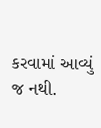કરવામાં આવ્યું જ નથી.